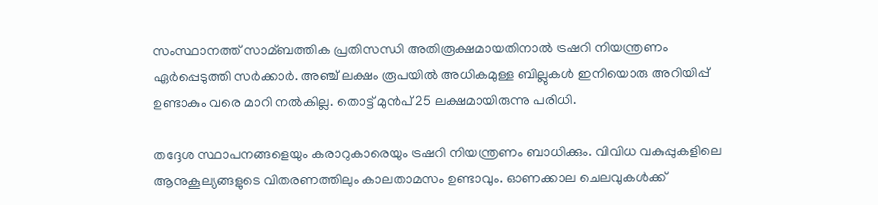സംസ്ഥാനത്ത് സാമ്ബത്തിക പ്രതിസന്ധി അതിരൂക്ഷമായതിനാല്‍ ട്രഷറി നിയന്ത്രണം ഏർപ്പെടുത്തി സർക്കാർ. അഞ്ച് ലക്ഷം രൂപയില്‍ അധികമുള്ള ബില്ലുകള്‍ ഇനിയൊരു അറിയിപ്പ് ഉണ്ടാകും വരെ മാറി നല്‍കില്ല. തൊട്ട് മുൻപ് 25 ലക്ഷമായിരുന്നു പരിധി.

തദ്ദേശ സ്ഥാപനങ്ങളെയും കരാറുകാരെയും ട്രഷറി നിയന്ത്രണം ബാധിക്കും. വിവിധ വകുപ്പുകളിലെ ആനുകൂല്യങ്ങളുടെ വിതരണത്തിലും കാലതാമസം ഉണ്ടാവും. ഓണക്കാല ചെലവുകള്‍ക്ക്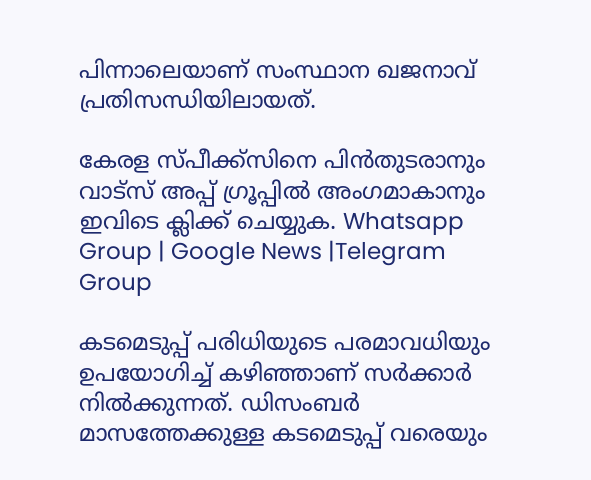പിന്നാലെയാണ് സംസ്ഥാന ഖജനാവ് പ്രതിസന്ധിയിലായത്.

കേരള സ്പീക്ക്സിനെ പിൻതുടരാനും വാട്സ് അപ്പ് ഗ്രൂപ്പിൽ അംഗമാകാനും ഇവിടെ ക്ലിക്ക് ചെയ്യുക. Whatsapp Group | Google News |Telegram Group

കടമെടുപ്പ് പരിധിയുടെ പരമാവധിയും ഉപയോഗിച്ച് കഴിഞ്ഞാണ് സർക്കാർ നിൽക്കുന്നത്. ഡിസംബർ മാസത്തേക്കുള്ള കടമെടുപ്പ് വരെയും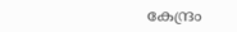കേന്ദ്രം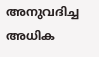അനുവദിച്ച അധിക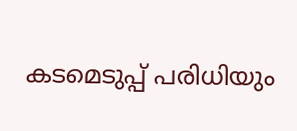കടമെടുപ്പ് പരിധിയും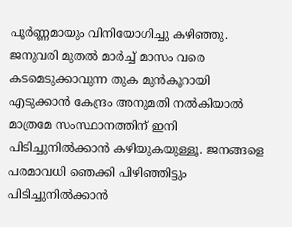പൂർണ്ണമായും വിനിയോഗിച്ചു കഴിഞ്ഞു. ജനുവരി മുതൽ മാർച്ച് മാസം വരെ കടമെടുക്കാവുന്ന തുക മുൻകൂറായി എടുക്കാൻ കേന്ദ്രം അനുമതി നൽകിയാൽ മാത്രമേ സംസ്ഥാനത്തിന് ഇനി പിടിച്ചുനിൽക്കാൻ കഴിയുകയുള്ളൂ. ജനങ്ങളെ പരമാവധി ഞെക്കി പിഴിഞ്ഞിട്ടും പിടിച്ചുനിൽക്കാൻ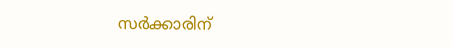സർക്കാരിന്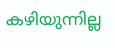കഴിയുന്നില്ല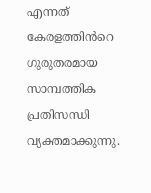എന്നത് കേരളത്തിൻറെ ഗുരുതരമായ സാമ്പത്തിക പ്രതിസന്ധി വ്യക്തമാക്കുന്നു.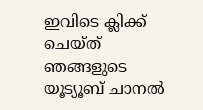ഇവിടെ ക്ലിക്ക് ചെയ്ത് ഞങ്ങളുടെ യൂട്യൂബ് ചാനൽ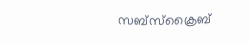സബ്സ്ക്രൈബ്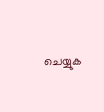ചെയ്യുക